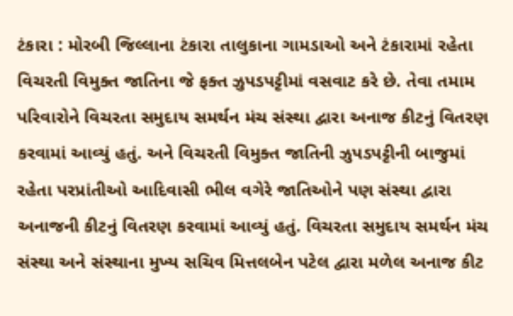ટંકારા : મોરબી જિલ્લાના ટંકારા તાલુકાના ગામડાઓ અને ટંકારામાં રહેતા વિચરતી વિમુક્ત જાતિના જે ફક્ત ઝુપડપટ્ટીમાં વસવાટ કરે છે. તેવા તમામ પરિવારોને વિચરતા સમુદાય સમર્થન મંચ સંસ્થા દ્વારા અનાજ કીટનું વિતરણ કરવામાં આવ્યું હતું. અને વિચરતી વિમુક્ત જાતિની ઝુપડપટ્ટીની બાજુમાં રહેતા પરપ્રાંતીઓ આદિવાસી ભીલ વગેરે જાતિઓને પણ સંસ્થા દ્વારા અનાજની કીટનું વિતરણ કરવામાં આવ્યું હતું. વિચરતા સમુદાય સમર્થન મંચ સંસ્થા અને સંસ્થાના મુખ્ય સચિવ મિત્તલબેન પટેલ દ્વારા મળેલ અનાજ કીટ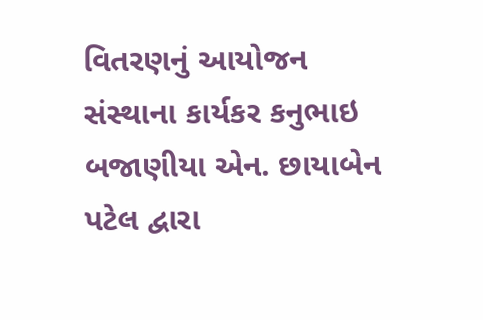વિતરણનું આયોજન સંસ્થાના કાર્યકર કનુભાઇ બજાણીયા એન. છાયાબેન પટેલ દ્વારા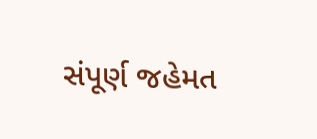સંપૂર્ણ જહેમત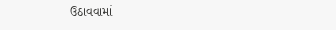ઉઠાવવામાં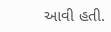આવી હતી.